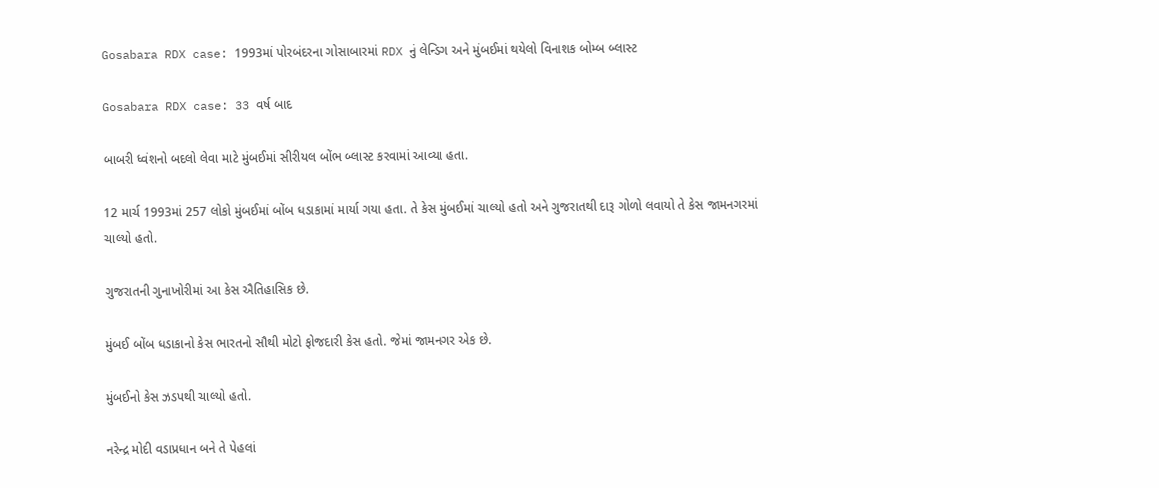Gosabara RDX case: 1993માં પોરબંદરના ગોસાબારમાં RDX નું લેન્ડિગ અને મુંબઈમાં થયેલો વિનાશક બોમ્બ બ્લાસ્ટ

Gosabara RDX case: 33 વર્ષ બાદ

બાબરી ધ્વંશનો બદલો લેવા માટે મુંબઈમાં સીરીયલ બોંભ બ્લાસ્ટ કરવામાં આવ્યા હતા.

12 માર્ચ 1993માં 257 લોકો મુંબઈમાં બોંબ ધડાકામાં માર્યા ગયા હતા. તે કેસ મુંબઈમાં ચાલ્યો હતો અને ગુજરાતથી દારૂ ગોળો લવાયો તે કેસ જામનગરમાં ચાલ્યો હતો.

ગુજરાતની ગુનાખોરીમાં આ કેસ ઐતિહાસિક છે.

મુંબઈ બોંબ ધડાકાનો કેસ ભારતનો સૌથી મોટો ફોજદારી કેસ હતો. જેમાં જામનગર એક છે.

મુંબઈનો કેસ ઝડપથી ચાલ્યો હતો.

નરેન્દ્ર મોદી વડાપ્રધાન બને તે પેહલાં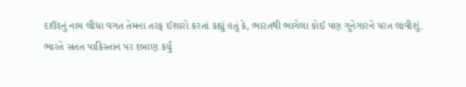દાઉદનું નામ લીધા વગત તેમના તરફ ઈશારો કરતાં કહ્યું હતું કે, ભારતથી ભાગેલા કોઈ પણ ગુનેગારને પરત લાવીશું.
ભારતે સતત પાકિસ્તાન પર દબાણ કર્યું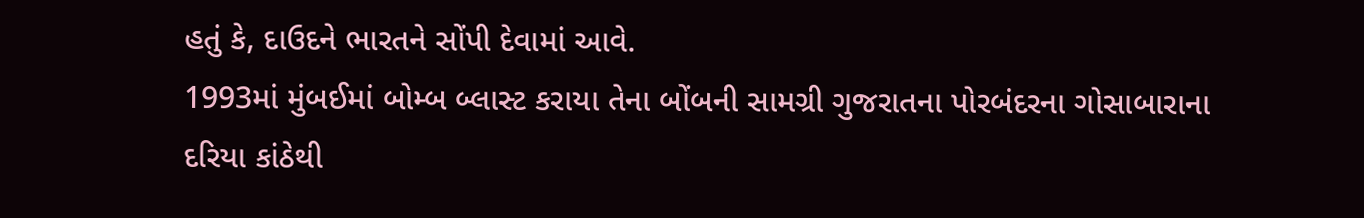હતું કે, દાઉદને ભારતને સોંપી દેવામાં આવે.
1993માં મુંબઈમાં બોમ્બ બ્લાસ્ટ કરાયા તેના બોંબની સામગ્રી ગુજરાતના પોરબંદરના ગોસાબારાના દરિયા કાંઠેથી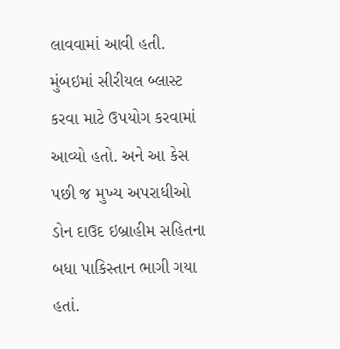લાવવામાં આવી હતી.
મુંબઇમાં સીરીયલ બ્લાસ્ટ કરવા માટે ઉપયોગ કરવામાં આવ્યો હતો. અને આ કેસ પછી જ મુખ્ય અપરાધીઓ ડોન દાઉદ ઇબ્રાહીમ સહિતના બધા પાકિસ્તાન ભાગી ગયા હતાં.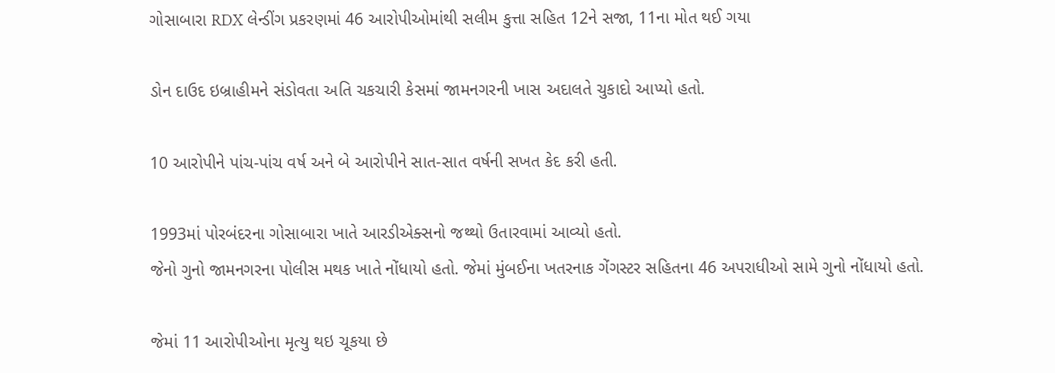ગોસાબારા RDX લેન્ડીંગ પ્રકરણમાં 46 આરોપીઓમાંથી સલીમ કુત્તા સહિત 12ને સજા, 11ના મોત થઈ ગયા

ડોન દાઉદ ઇબ્રાહીમને સંડોવતા અતિ ચકચારી કેસમાં જામનગરની ખાસ અદાલતે ચુકાદો આપ્યો હતો.

10 આરોપીને પાંચ-પાંચ વર્ષ અને બે આરોપીને સાત-સાત વર્ષની સખત કેદ કરી હતી.

1993માં પોરબંદરના ગોસાબારા ખાતે આરડીએક્સનો જથ્થો ઉતારવામાં આવ્યો હતો.
જેનો ગુનો જામનગરના પોલીસ મથક ખાતે નોંધાયો હતો. જેમાં મુંબઈના ખતરનાક ગેંગસ્ટર સહિતના 46 અપરાધીઓ સામે ગુનો નોંધાયો હતો.

જેમાં 11 આરોપીઓના મૃત્યુ થઇ ચૂકયા છે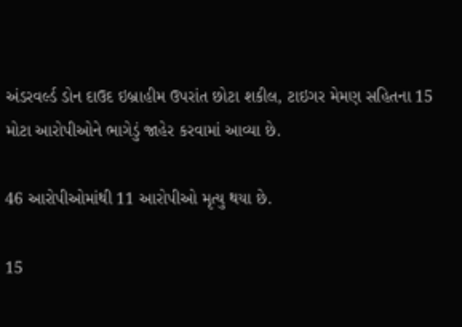અંડરવર્લ્ડ ડોન દાઉદ ઇબ્રાહીમ ઉપરાંત છોટા શકીલ, ટાઇગર મેમણ સહિતના 15 મોટા આરોપીઓને ભાગેડું જાહેર કરવામાં આવ્યા છે.

46 આરોપીઓમાંથી 11 આરોપીઓ મૃત્યુ થયા છે.

15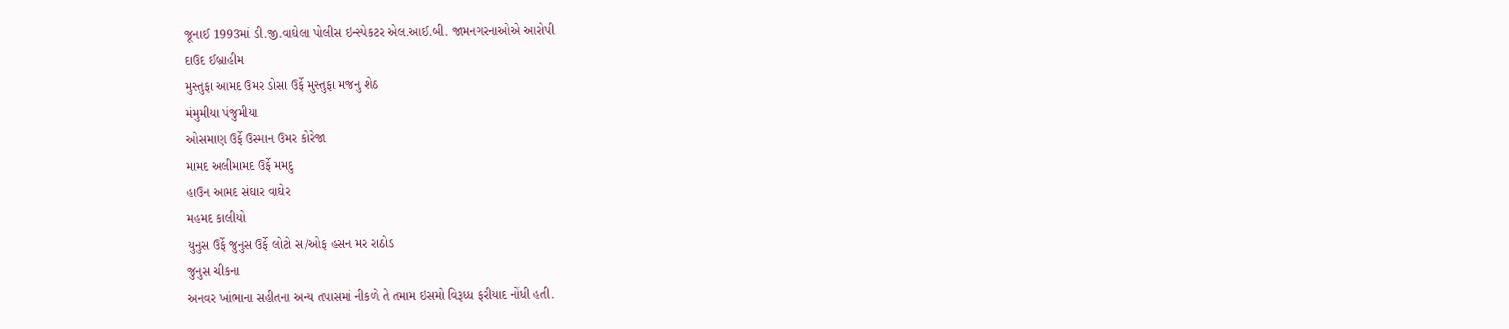જૂનાઈ 1993માં ડી.જી.વાઘેલા પોલીસ ઇન્સ્પેકટર એલ.આઈ.બી. જામનગરનાઓએ આરોપી
દાઉદ ઈબ્રાહીમ
મુસ્તુફા આમદ ઉમર ડોસા ઉર્ફે મુસ્તુફા મજનુ શેઠ
મંમુમીયા પંજુમીયા
ઓસમાણ ઉર્ફે ઉસ્માન ઉમર કોરેજા
મામદ અલીમામદ ઉર્ફે મમદુ
હાઉન આમદ સંઘાર વાઘેર
મહમદ કાલીયો
યુનુસ ઉર્ફે જુનુસ ઉર્ફે લોટો સ/ઓફ હસન મર રાઠોડ
જુનુસ ચીકના
અનવર ખાંભાના સહીતના અન્ય તપાસમાં નીકળે તે તમામ ઇસમો વિરૂધ્ધ ફરીયાદ નોંધી હતી.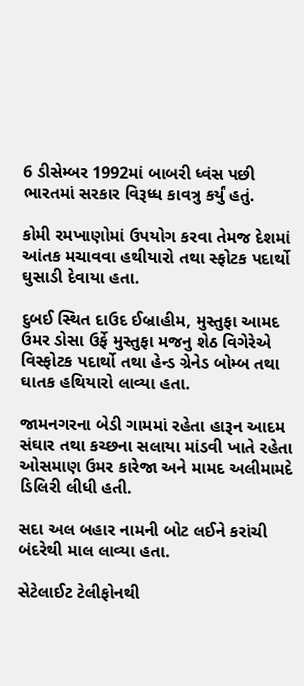6 ડીસેમ્બર 1992માં બાબરી ધ્વંસ પછી ભારતમાં સરકાર વિરૂધ્ધ કાવત્રુ કર્યું હતું.

કોમી રમખાણોમાં ઉપયોગ કરવા તેમજ દેશમાં આંતક મચાવવા હથીયારો તથા સ્ફોટક પદાર્થો ઘુસાડી દેવાયા હતા.

દુબઈ સ્થિત દાઉદ ઈબ્રાહીમ, મુસ્તુફા આમદ ઉમર ડોસા ઉર્ફે મુસ્તુફા મજનુ શેઠ વિગેરેએ વિસ્ફોટક પદાર્થો તથા હેન્ડ ગ્રેનેડ બોમ્બ તથા ઘાતક હથિયારો લાવ્યા હતા.

જામનગરના બેડી ગામમાં રહેતા હારૂન આદમ સંઘાર તથા કચ્છના સલાયા માંડવી ખાતે રહેતા ઓસમાણ ઉમર કારેજા અને મામદ અલીમામદે ડિલિરી લીધી હતી.

સદા અલ બહાર નામની બોટ લઈને કરાંચી બંદરેથી માલ લાવ્યા હતા.

સેટેલાઈટ ટેલીફોનથી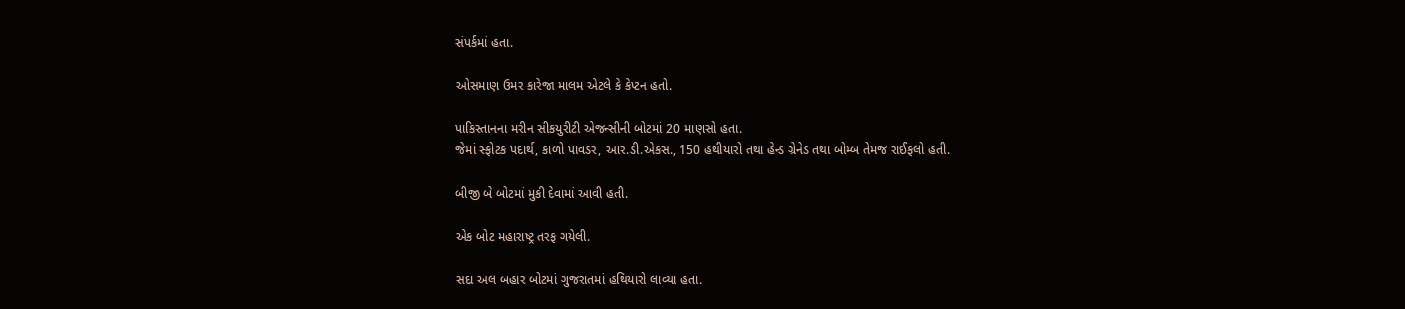સંપર્કમાં હતા.

ઓસમાણ ઉમર કારેજા માલમ એટલે કે કેપ્ટન હતો.

પાકિસ્તાનના મરીન સીકયુરીટી એજન્સીની બોટમાં 20 માણસો હતા.
જેમાં સ્ફોટક પદાર્થ, કાળો પાવડર, આર.ડી.એકસ., 150 હથીયારો તથા હેન્ડ ગ્રેનેડ તથા બોમ્બ તેમજ રાઈફલો હતી.

બીજી બે બોટમાં મુકી દેવામાં આવી હતી.

એક બોટ મહારાષ્ટ્ર તરફ ગયેલી.

સદા અલ બહાર બોટમાં ગુજરાતમાં હથિયારો લાવ્યા હતા.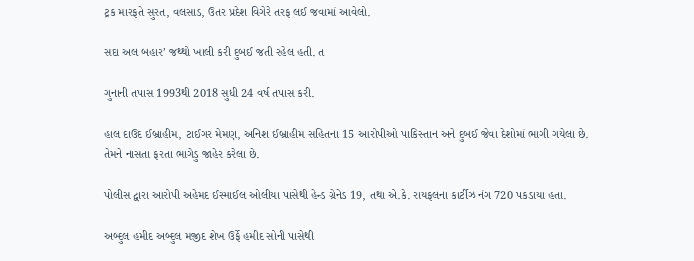ટ્રક મારફતે સુરત, વલસાડ, ઉતર પ્રદેશ વિગેરે તરફ લઈ જવામાં આવેલો.

સદા અલ બહાર’ જથ્થો ખાલી કરી દુબઈ જતી રહેલ હતી. ત

ગુનાની તપાસ 1993થી 2018 સુધી 24 વર્ષ તપાસ કરી.

હાલ દાઉદ ઈબ્રાહીમ, ટાઈગર મેમણ, અનિશ ઈબ્રાહીમ સહિતના 15 આરોપીઓ પાકિસ્તાન અને દુબઈ જેવા દેશોમાં ભાગી ગયેલા છે.
તેમને નાસતા ફરતા ભાગેડુ જાહેર કરેલા છે.

પોલીસ દ્વારા આરોપી અહેમદ ઈસ્માઈલ ઓલીયા પાસેથી હેન્ડ ગ્રેનેડ 19, તથા એ.કે. રાયફલના કાર્ટીઝ નંગ 720 પકડાયા હતા.

અબ્દુલ હમીદ અબ્દુલ મજીદ શેખ ઉર્ફે હમીદ સોની પાસેથી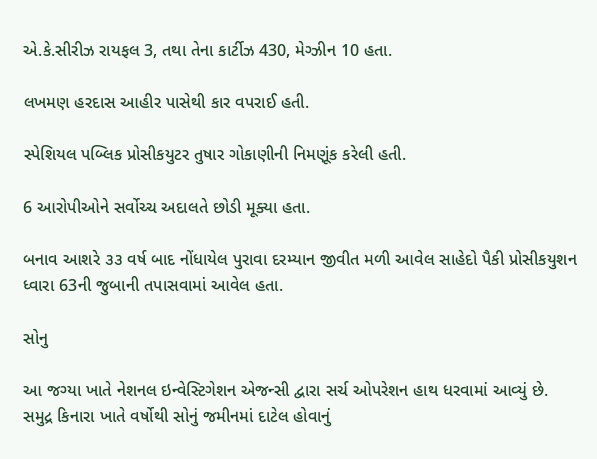એ.કે.સીરીઝ રાયફલ 3, તથા તેના કાર્ટીઝ 430, મેગ્ઝીન 10 હતા.

લખમણ હરદાસ આહીર પાસેથી કાર વપરાઈ હતી.

સ્પેશિયલ પબ્લિક પ્રોસીકયુટર તુષાર ગોકાણીની નિમણૂંક કરેલી હતી.

6 આરોપીઓને સર્વોચ્ચ અદાલતે છોડી મૂક્યા હતા.

બનાવ આશરે ૩૩ વર્ષ બાદ નોંધાયેલ પુરાવા દરમ્યાન જીવીત મળી આવેલ સાહેદો પૈકી પ્રોસીકયુશન ધ્વારા 63ની જુબાની તપાસવામાં આવેલ હતા.

સોનુ

આ જગ્યા ખાતે નેશનલ ઇન્વેસ્ટિગેશન એજન્સી દ્વારા સર્ચ ઓપરેશન હાથ ધરવામાં આવ્યું છે. સમુદ્ર કિનારા ખાતે વર્ષોથી સોનું જમીનમાં દાટેલ હોવાનું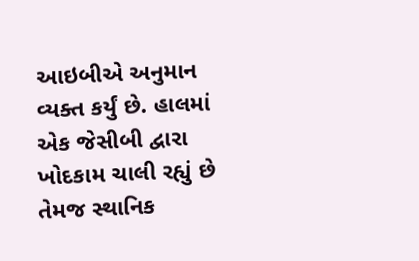આઇબીએ અનુમાન વ્યક્ત કર્યું છે. હાલમાં એક જેસીબી દ્વારા ખોદકામ ચાલી રહ્યું છે તેમજ સ્થાનિક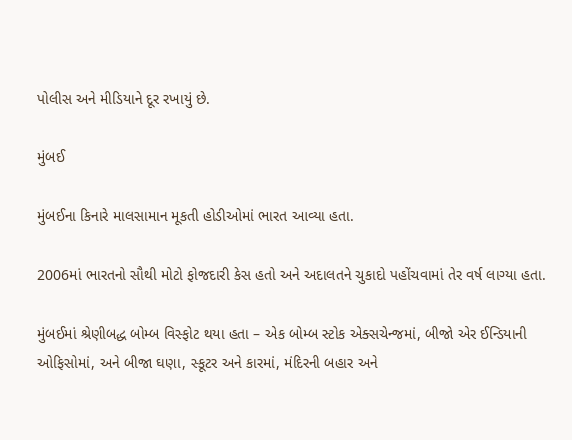પોલીસ અને મીડિયાને દૂર રખાયું છે.

મુંબઈ

મુંબઈના કિનારે માલસામાન મૂકતી હોડીઓમાં ભારત આવ્યા હતા.

2006માં ભારતનો સૌથી મોટો ફોજદારી કેસ હતો અને અદાલતને ચુકાદો પહોંચવામાં તેર વર્ષ લાગ્યા હતા.

મુંબઈમાં શ્રેણીબદ્ધ બોમ્બ વિસ્ફોટ થયા હતા – એક બોમ્બ સ્ટોક એક્સચેન્જમાં, બીજો એર ઈન્ડિયાની ઓફિસોમાં, અને બીજા ઘણા, સ્કૂટર અને કારમાં, મંદિરની બહાર અને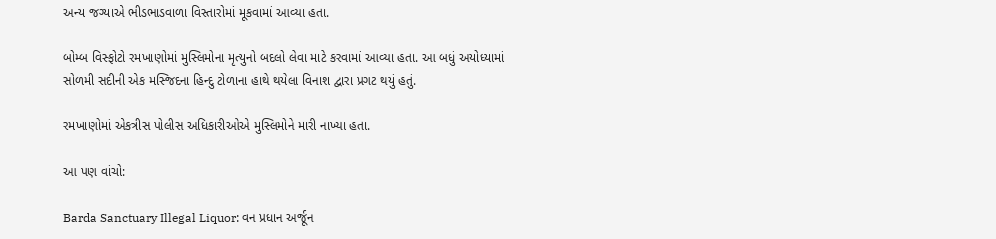અન્ય જગ્યાએ ભીડભાડવાળા વિસ્તારોમાં મૂકવામાં આવ્યા હતા.

બોમ્બ વિસ્ફોટો રમખાણોમાં મુસ્લિમોના મૃત્યુનો બદલો લેવા માટે કરવામાં આવ્યા હતા. આ બધું અયોધ્યામાં સોળમી સદીની એક મસ્જિદના હિન્દુ ટોળાના હાથે થયેલા વિનાશ દ્વારા પ્રગટ થયું હતું.

રમખાણોમાં એકત્રીસ પોલીસ અધિકારીઓએ મુસ્લિમોને મારી નાખ્યા હતા.

આ પણ વાંચો:

Barda Sanctuary Illegal Liquor: વન પ્રધાન અર્જૂન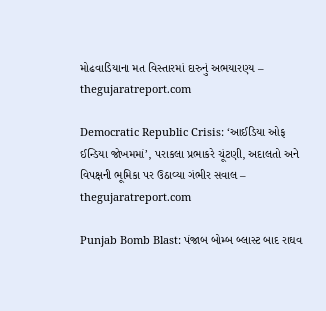મોઢવાડિયાના મત વિસ્તારમાં દારુનું અભયારણ્ય – thegujaratreport.com

Democratic Republic Crisis: ‘આઈડિયા ઓફ ઈન્ડિયા જોખમમાં’, પરાકલા પ્રભાકરે ચૂંટણી, અદાલતો અને વિપક્ષની ભૂમિકા પર ઉઠાવ્યા ગંભીર સવાલ – thegujaratreport.com

Punjab Bomb Blast: પંજાબ બોમ્બ બ્લાસ્ટ બાદ રાઘવ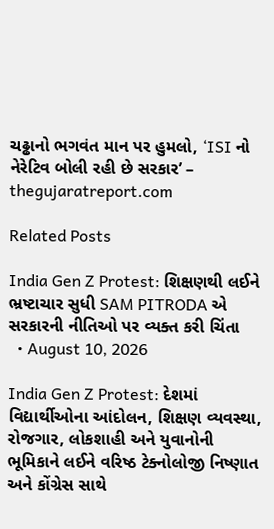ચઢ્ઢાનો ભગવંત માન પર હુમલો, ‘ISI નો નેરેટિવ બોલી રહી છે સરકાર’ – thegujaratreport.com

Related Posts

India Gen Z Protest: શિક્ષણથી લઈને ભ્રષ્ટાચાર સુધી SAM PITRODA એ સરકારની નીતિઓ પર વ્યક્ત કરી ચિંતા
  • August 10, 2026

India Gen Z Protest: દેશમાં વિદ્યાર્થીઓના આંદોલન, શિક્ષણ વ્યવસ્થા, રોજગાર, લોકશાહી અને યુવાનોની ભૂમિકાને લઈને વરિષ્ઠ ટેક્નોલોજી નિષ્ણાત અને કોંગ્રેસ સાથે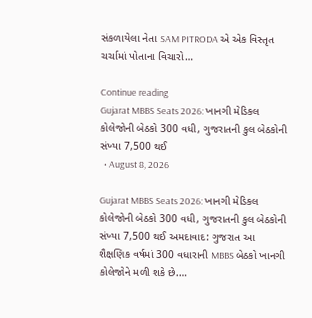સંકળાયેલા નેતા SAM PITRODA એ એક વિસ્તૃત ચર્ચામાં પોતાના વિચારો…

Continue reading
Gujarat MBBS Seats 2026: ખાનગી મેડિકલ કોલેજોની બેઠકો 300 વધી, ગુજરાતની કુલ બેઠકોની સંખ્યા 7,500 થઈ
  • August 8, 2026

Gujarat MBBS Seats 2026: ખાનગી મેડિકલ કોલેજોની બેઠકો 300 વધી, ગુજરાતની કુલ બેઠકોની સંખ્યા 7,500 થઈ અમદાવાદ: ગુજરાત આ શૈક્ષણિક વર્ષમાં 300 વધારાની MBBS બેઠકો ખાનગી કોલેજોને મળી શકે છે.…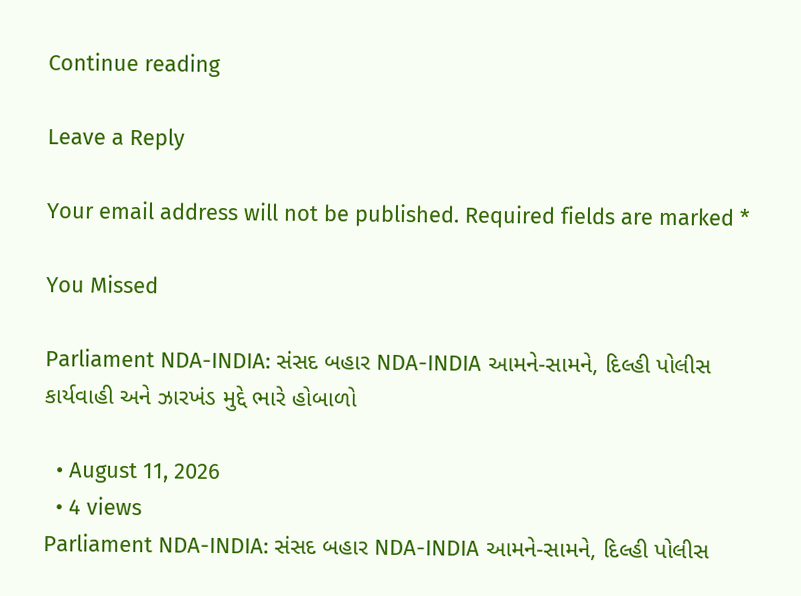Continue reading

Leave a Reply

Your email address will not be published. Required fields are marked *

You Missed

Parliament NDA-INDIA: સંસદ બહાર NDA-INDIA આમને-સામને, દિલ્હી પોલીસ કાર્યવાહી અને ઝારખંડ મુદ્દે ભારે હોબાળો

  • August 11, 2026
  • 4 views
Parliament NDA-INDIA: સંસદ બહાર NDA-INDIA આમને-સામને, દિલ્હી પોલીસ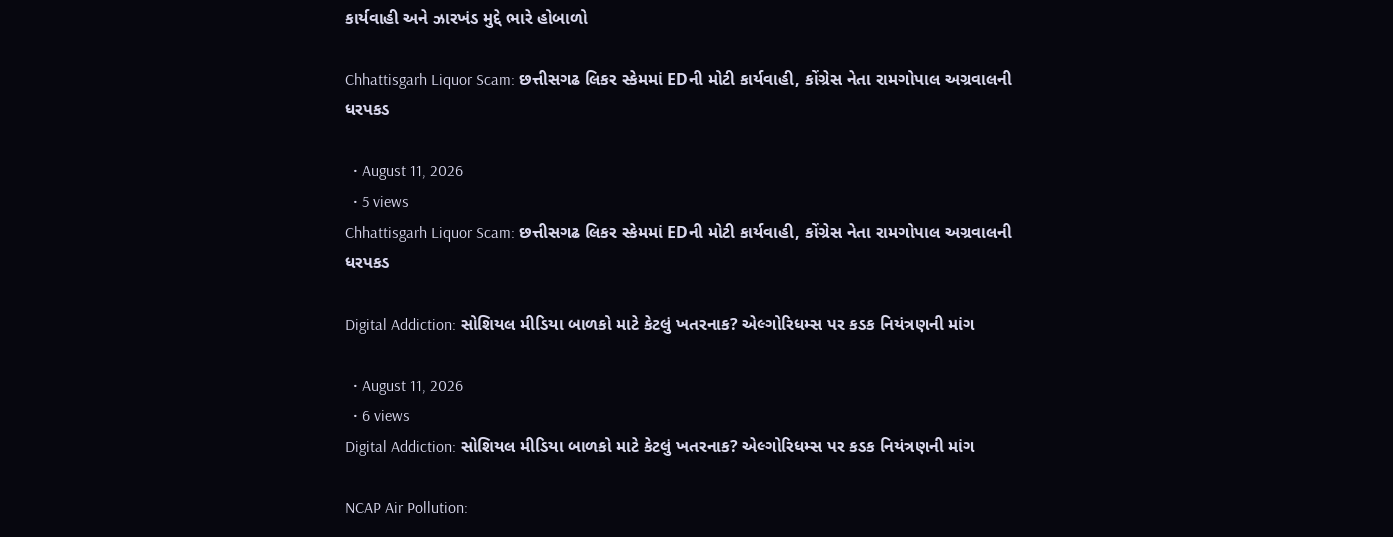કાર્યવાહી અને ઝારખંડ મુદ્દે ભારે હોબાળો

Chhattisgarh Liquor Scam: છત્તીસગઢ લિકર સ્કેમમાં EDની મોટી કાર્યવાહી, કોંગ્રેસ નેતા રામગોપાલ અગ્રવાલની ધરપકડ

  • August 11, 2026
  • 5 views
Chhattisgarh Liquor Scam: છત્તીસગઢ લિકર સ્કેમમાં EDની મોટી કાર્યવાહી, કોંગ્રેસ નેતા રામગોપાલ અગ્રવાલની ધરપકડ

Digital Addiction: સોશિયલ મીડિયા બાળકો માટે કેટલું ખતરનાક? એલ્ગોરિધમ્સ પર કડક નિયંત્રણની માંગ

  • August 11, 2026
  • 6 views
Digital Addiction: સોશિયલ મીડિયા બાળકો માટે કેટલું ખતરનાક? એલ્ગોરિધમ્સ પર કડક નિયંત્રણની માંગ

NCAP Air Pollution: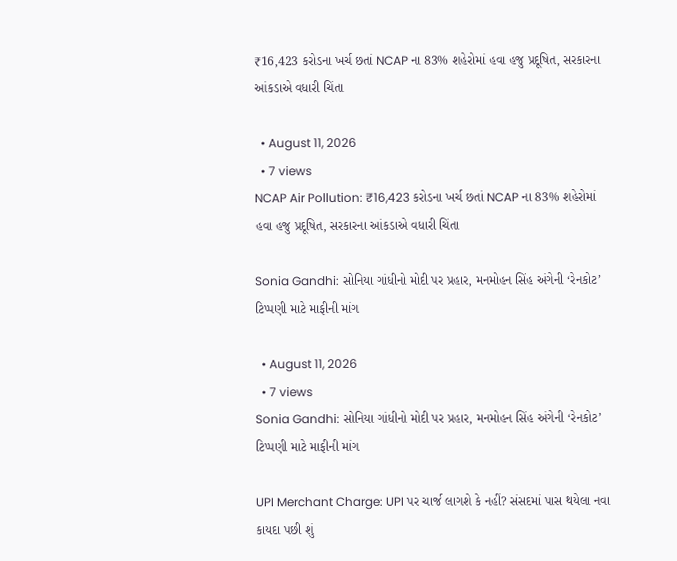₹16,423 કરોડના ખર્ચ છતાં NCAP ના 83% શહેરોમાં હવા હજુ પ્રદૂષિત, સરકારના આંકડાએ વધારી ચિંતા

  • August 11, 2026
  • 7 views
NCAP Air Pollution: ₹16,423 કરોડના ખર્ચ છતાં NCAP ના 83% શહેરોમાં હવા હજુ પ્રદૂષિત, સરકારના આંકડાએ વધારી ચિંતા

Sonia Gandhi: સોનિયા ગાંધીનો મોદી પર પ્રહાર, મનમોહન સિંહ અંગેની ‘રેનકોટ’ ટિપ્પણી માટે માફીની માંગ

  • August 11, 2026
  • 7 views
Sonia Gandhi: સોનિયા ગાંધીનો મોદી પર પ્રહાર, મનમોહન સિંહ અંગેની ‘રેનકોટ’ ટિપ્પણી માટે માફીની માંગ

UPI Merchant Charge: UPI પર ચાર્જ લાગશે કે નહીં? સંસદમાં પાસ થયેલા નવા કાયદા પછી શું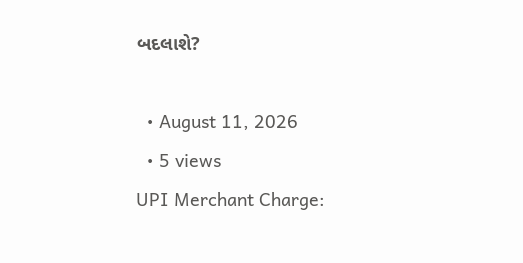બદલાશે?

  • August 11, 2026
  • 5 views
UPI Merchant Charge: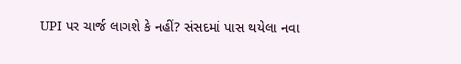UPI પર ચાર્જ લાગશે કે નહીં? સંસદમાં પાસ થયેલા નવા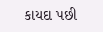કાયદા પછી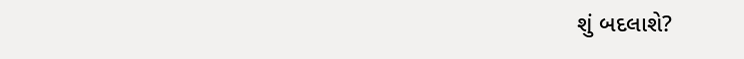શું બદલાશે?